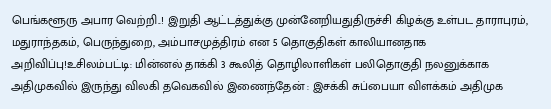பெங்களூரு அபார வெற்றி..! இறுதி ஆட்டத்துக்கு முன்னேறியதுதிருச்சி கிழக்கு உள்பட தாராபுரம், மதுராந்தகம், பெருந்துறை, அம்பாசமுத்திரம் என 5 தொகுதிகள் காலியானதாக அறிவிப்பு!உசிலம்பட்டி: மின்னல் தாக்கி 3 கூலித் தொழிலாளிகள் பலிதொகுதி நலனுக்காக அதிமுகவில் இருந்து விலகி தவெகவில் இணைந்தேன் : இசக்கி சுப்பையா விளக்கம் அதிமுக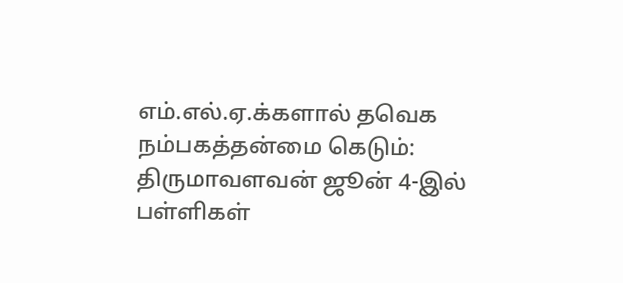எம்.எல்.ஏ.க்களால் தவெக நம்பகத்தன்மை கெடும்: திருமாவளவன் ஜூன் 4-இல் பள்ளிகள்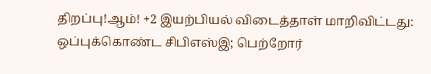திறப்பு!ஆம்! +2 இயற்பியல் விடைத்தாள் மாறிவிட்டது: ஒப்புக்கொண்ட சிபிஎஸ்இ; பெற்றோர்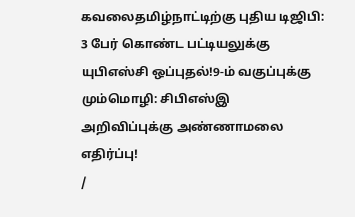கவலைதமிழ்நாட்டிற்கு புதிய டிஜிபி: 3 பேர் கொண்ட பட்டியலுக்கு யுபிஎஸ்சி ஒப்புதல்!9-ம் வகுப்புக்கு மும்மொழி: சிபிஎஸ்இ அறிவிப்புக்கு அண்ணாமலை எதிர்ப்பு!
/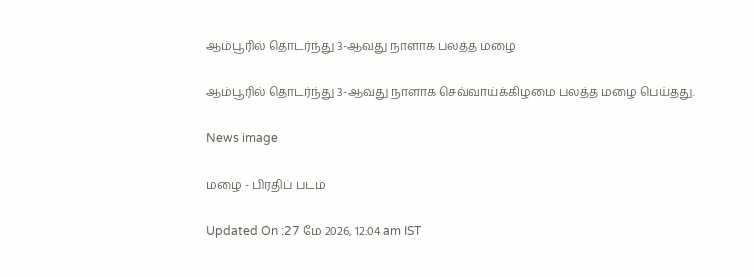ஆம்பூரில் தொடர்ந்து 3-ஆவது நாளாக பலத்த மழை

ஆம்பூரில் தொடர்ந்து 3-ஆவது நாளாக செவ்வாய்க்கிழமை பலத்த மழை பெய்தது.

News image

மழை - பிரதிப் படம்

Updated On :27 மே 2026, 12:04 am IST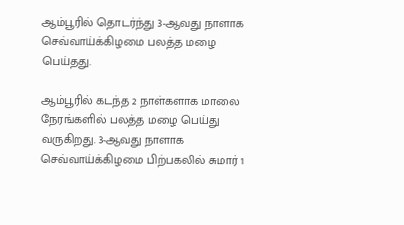ஆம்பூரில் தொடர்ந்து 3-ஆவது நாளாக செவ்வாய்க்கிழமை பலத்த மழை பெய்தது.

ஆம்பூரில் கடந்த 2 நாள்களாக மாலை நேரங்களில் பலத்த மழை பெய்து வருகிறது. 3-ஆவது நாளாக செவ்வாய்க்கிழமை பிற்பகலில் சுமார் 1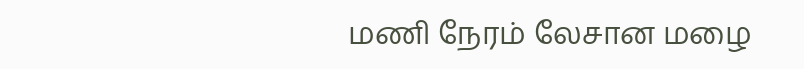மணி நேரம் லேசான மழை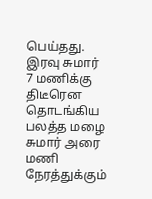பெய்தது. இரவு சுமார் 7 மணிக்கு திடீரென தொடங்கிய பலத்த மழை சுமார் அரை மணி நேரத்துக்கும்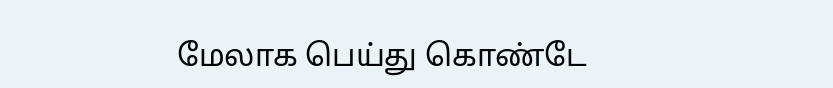மேலாக பெய்து கொண்டே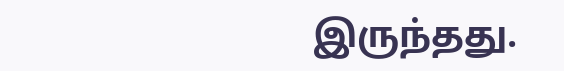இருந்தது.